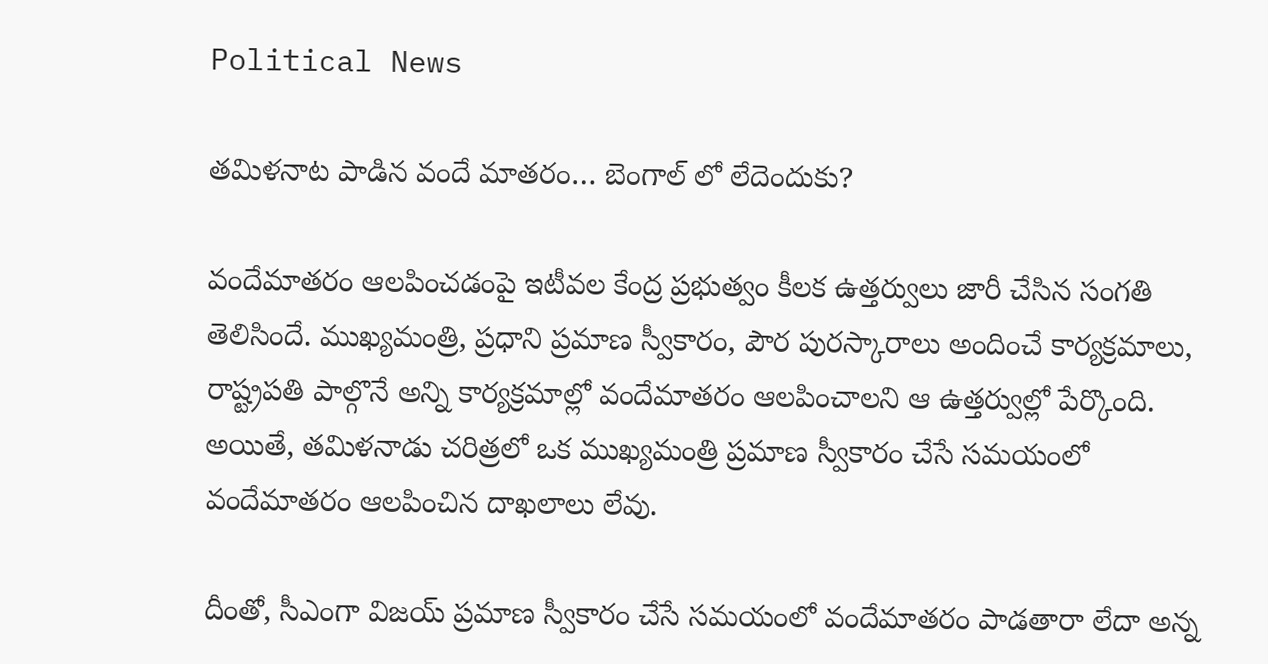Political News

తమిళనాట పాడిన వందే మాతరం… బెంగాల్ లో లేదెందుకు?

వందేమాతరం ఆలపించడంపై ఇటీవల కేంద్ర ప్రభుత్వం కీలక ఉత్తర్వులు జారీ చేసిన సంగతి తెలిసిందే. ముఖ్యమంత్రి, ప్రధాని ప్రమాణ స్వీకారం, పౌర పురస్కారాలు అందించే కార్యక్రమాలు, రాష్ట్రపతి పాల్గొనే అన్ని కార్యక్రమాల్లో వందేమాతరం ఆలపించాలని ఆ ఉత్తర్వుల్లో పేర్కొంది. అయితే, తమిళనాడు చరిత్రలో ఒక ముఖ్యమంత్రి ప్రమాణ స్వీకారం చేసే సమయంలో వందేమాతరం ఆలపించిన దాఖలాలు లేవు.

దీంతో, సీఎంగా విజయ్ ప్రమాణ స్వీకారం చేసే సమయంలో వందేమాతరం పాడతారా లేదా అన్న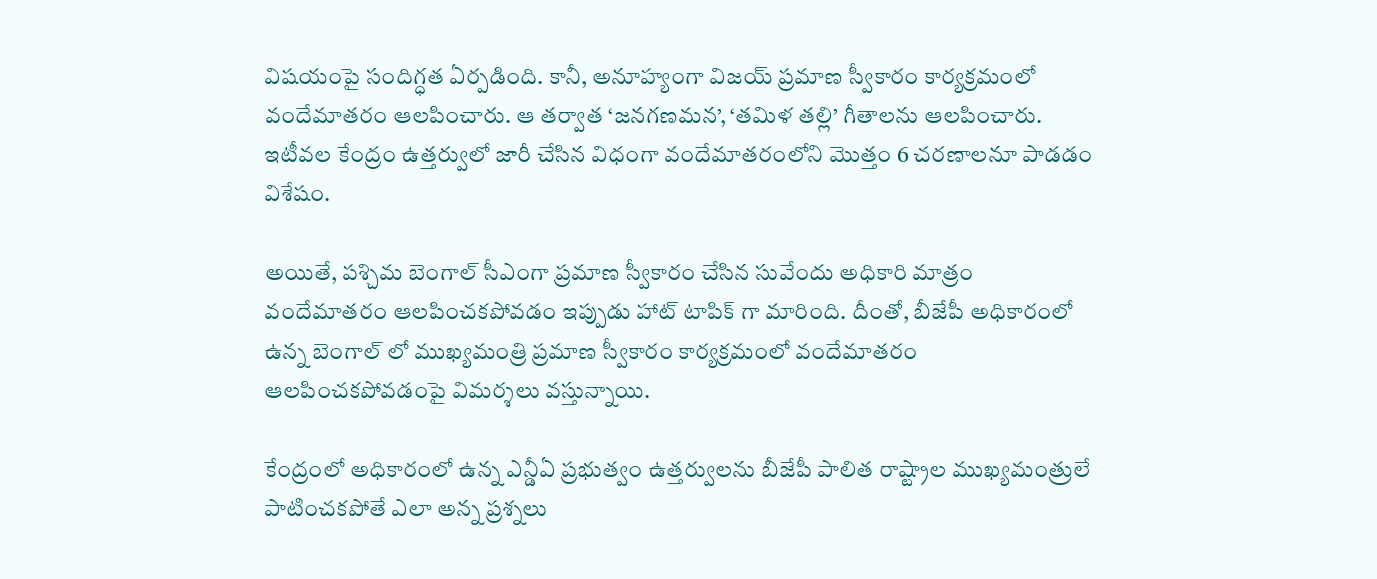విషయంపై సందిగ్ధత ఏర్పడింది. కానీ, అనూహ్యంగా విజయ్ ప్రమాణ స్వీకారం కార్యక్రమంలో వందేమాతరం ఆలపించారు. ఆ తర్వాత ‘జనగణమన’, ‘తమిళ తల్లి’ గీతాలను ఆలపించారు. ఇటీవల కేంద్రం ఉత్తర్వులో జారీ చేసిన విధంగా వందేమాతరంలోని మొత్తం 6 చరణాలనూ పాడడం విశేషం.

అయితే, పశ్చిమ బెంగాల్ సీఎంగా ప్రమాణ స్వీకారం చేసిన సువేందు అధికారి మాత్రం వందేమాతరం ఆలపించకపోవడం ఇప్పుడు హాట్ టాపిక్ గా మారింది. దీంతో, బీజేపీ అధికారంలో ఉన్న బెంగాల్ లో ముఖ్యమంత్రి ప్రమాణ స్వీకారం కార్యక్రమంలో వందేమాతరం ఆలపించకపోవడంపై విమర్శలు వస్తున్నాయి.

కేంద్రంలో అధికారంలో ఉన్న ఎన్డీఏ ప్రభుత్వం ఉత్తర్వులను బీజేపీ పాలిత రాష్ట్రాల ముఖ్యమంత్రులే పాటించకపోతే ఎలా అన్న ప్రశ్నలు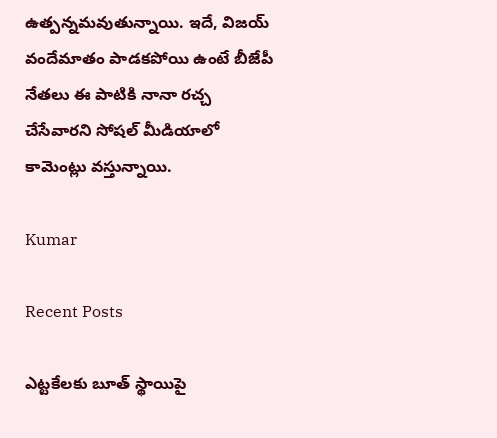ఉత్పన్నమవుతున్నాయి. ఇదే, విజయ్ వందేమాతం పాడకపోయి ఉంటే బీజేపీ నేతలు ఈ పాటికి నానా రచ్చ చేసేవారని సోషల్ మీడియాలో కామెంట్లు వస్తున్నాయి.

Kumar

Recent Posts

ఎట్టకేలకు బూత్ స్థాయిపై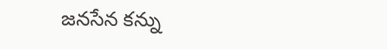జనసేన కన్ను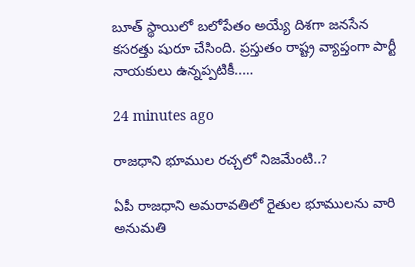బూత్ స్థాయిలో బ‌లోపేతం అయ్యే దిశ‌గా జ‌న‌సేన క‌స‌ర‌త్తు షురూ చేసింది. ప్ర‌స్తుతం రాష్ట్ర వ్యాప్తంగా పార్టీ నాయ‌కులు ఉన్న‌ప్ప‌టికీ..…

24 minutes ago

రాజధాని భూముల రచ్చలో నిజమేంటి..?

ఏపీ రాజధాని అమరావతిలో రైతుల భూములను వారి అనుమతి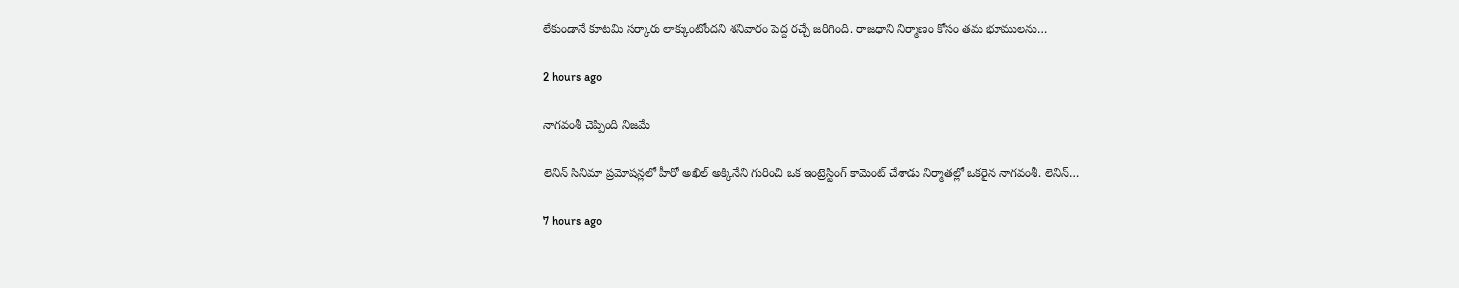లేకుండానే కూటమి సర్కారు లాక్కుంటోందని శనివారం పెద్ద రచ్చే జరిగింది. రాజధాని నిర్మాణం కోసం తమ భూములను…

2 hours ago

నాగ‌వంశీ చెప్పింది నిజమే

లెనిన్ సినిమా ప్ర‌మోష‌న్ల‌లో హీరో అఖిల్ అక్కినేని గురించి ఒక ఇంట్రెస్టింగ్ కామెంట్ చేశాడు నిర్మాత‌ల్లో ఒక‌రైన నాగ‌వంశీ. లెనిన్…

7 hours ago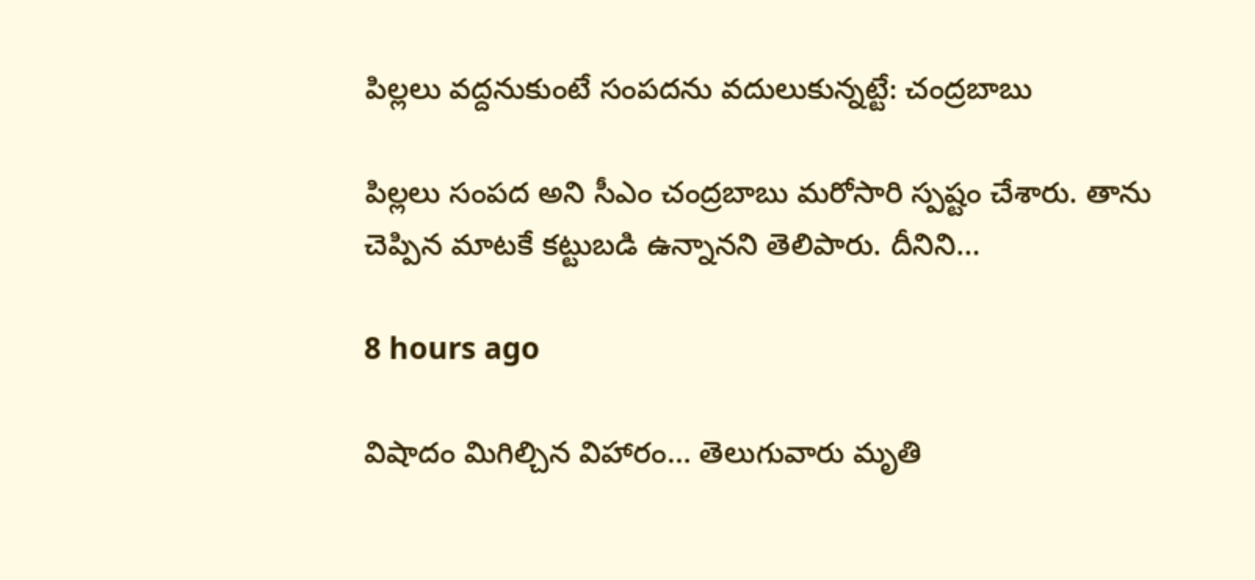పిల్లలు వద్దనుకుంటే సంపదను వదులుకున్నట్టే: చంద్రబాబు

పిల్లలు సంప‌ద అని సీఎం చంద్ర‌బాబు మ‌రోసారి స్ప‌ష్టం చేశారు. తాను చెప్పిన మాటకే క‌ట్టుబ‌డి ఉన్నాన‌ని తెలిపారు. దీనిని…

8 hours ago

విషాదం మిగిల్చిన విహారం… తెలుగువారు మృతి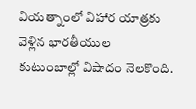వియ‌త్నాంలో విహార యాత్ర‌కు వెళ్లిన భార‌తీయుల కుటుంబాల్లో విషాదం నెల‌కొంది.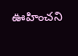ఊహించ‌ని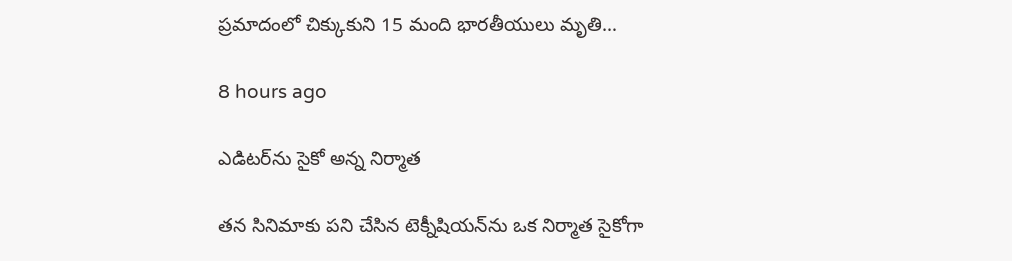ప్ర‌మాదంలో చిక్కుకుని 15 మంది భార‌తీయులు మృతి…

8 hours ago

ఎడిట‌ర్‌ను సైకో అన్న నిర్మాత‌

త‌న సినిమాకు ప‌ని చేసిన టెక్నీషియ‌న్‌ను ఒక నిర్మాత సైకోగా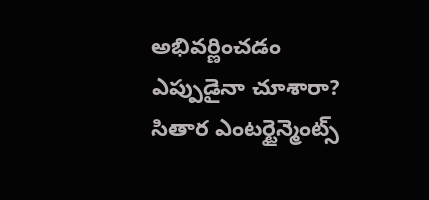అభివ‌ర్ణించ‌డం ఎప్పుడైనా చూశారా? సితార ఎంట‌ర్టైన్మెంట్స్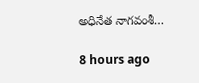అధినేత నాగ‌వంశీ…

8 hours ago